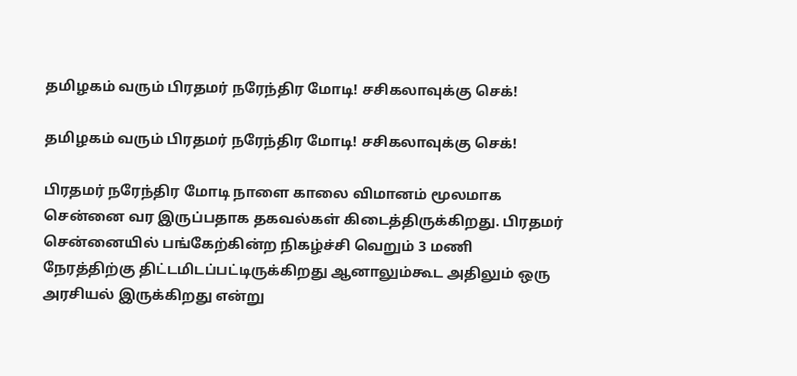தமிழகம் வரும் பிரதமர் நரேந்திர மோடி! சசிகலாவுக்கு செக்!

தமிழகம் வரும் பிரதமர் நரேந்திர மோடி! சசிகலாவுக்கு செக்!

பிரதமர் நரேந்திர மோடி நாளை காலை விமானம் மூலமாக சென்னை வர இருப்பதாக தகவல்கள் கிடைத்திருக்கிறது. பிரதமர் சென்னையில் பங்கேற்கின்ற நிகழ்ச்சி வெறும் 3 மணி நேரத்திற்கு திட்டமிடப்பட்டிருக்கிறது ஆனாலும்கூட அதிலும் ஒரு அரசியல் இருக்கிறது என்று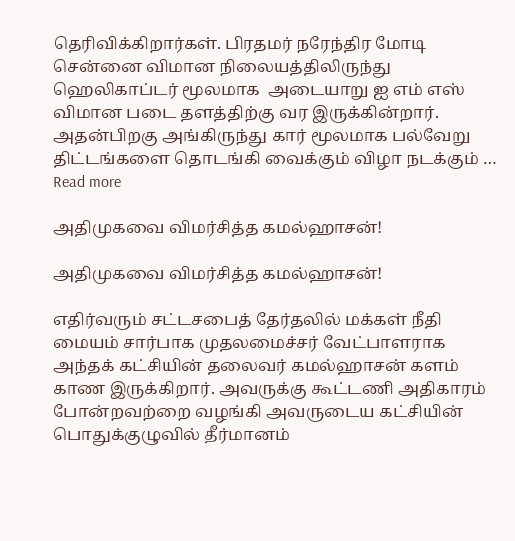தெரிவிக்கிறார்கள். பிரதமர் நரேந்திர மோடி சென்னை விமான நிலையத்திலிருந்து ஹெலிகாப்டர் மூலமாக  அடையாறு ஐ எம் எஸ் விமான படை தளத்திற்கு வர இருக்கின்றார். அதன்பிறகு அங்கிருந்து கார் மூலமாக பல்வேறு திட்டங்களை தொடங்கி வைக்கும் விழா நடக்கும் … Read more

அதிமுகவை விமர்சித்த கமல்ஹாசன்!

அதிமுகவை விமர்சித்த கமல்ஹாசன்!

எதிர்வரும் சட்டசபைத் தேர்தலில் மக்கள் நீதி மையம் சார்பாக முதலமைச்சர் வேட்பாளராக அந்தக் கட்சியின் தலைவர் கமல்ஹாசன் களம் காண இருக்கிறார். அவருக்கு கூட்டணி அதிகாரம் போன்றவற்றை வழங்கி அவருடைய கட்சியின் பொதுக்குழுவில் தீர்மானம்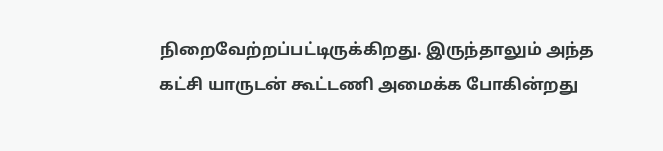நிறைவேற்றப்பட்டிருக்கிறது. இருந்தாலும் அந்த கட்சி யாருடன் கூட்டணி அமைக்க போகின்றது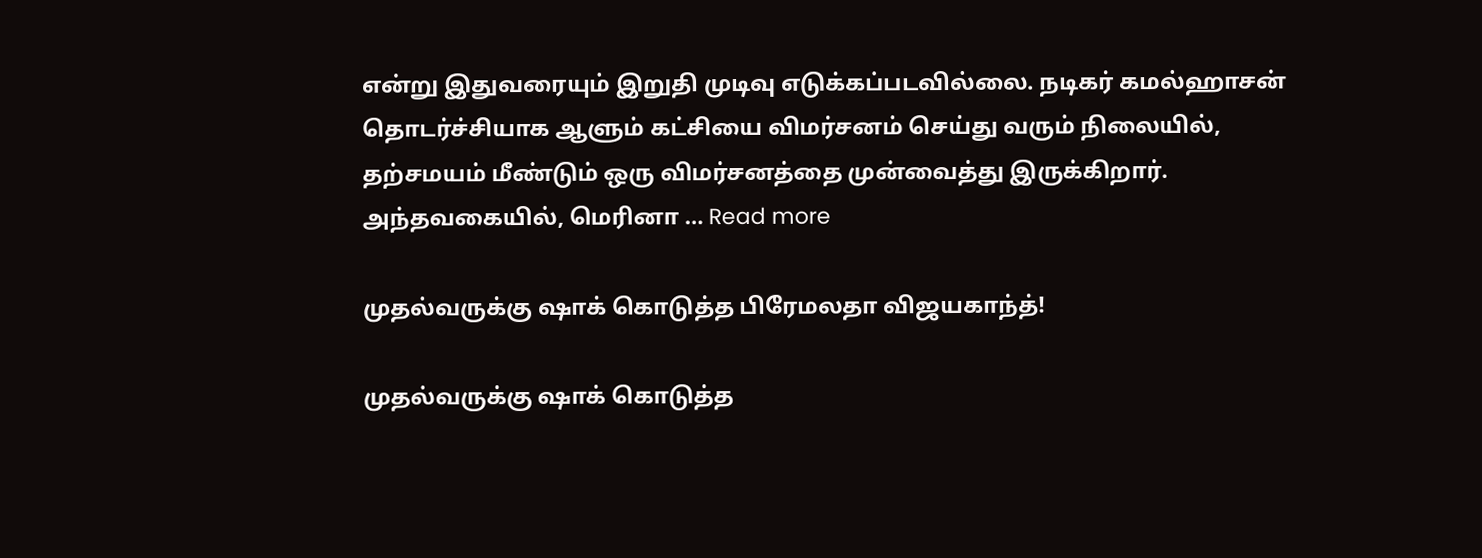என்று இதுவரையும் இறுதி முடிவு எடுக்கப்படவில்லை. நடிகர் கமல்ஹாசன் தொடர்ச்சியாக ஆளும் கட்சியை விமர்சனம் செய்து வரும் நிலையில், தற்சமயம் மீண்டும் ஒரு விமர்சனத்தை முன்வைத்து இருக்கிறார். அந்தவகையில், மெரினா … Read more

முதல்வருக்கு ஷாக் கொடுத்த பிரேமலதா விஜயகாந்த்!

முதல்வருக்கு ஷாக் கொடுத்த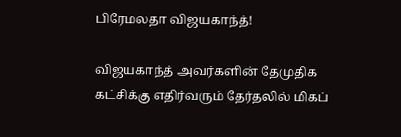பிரேமலதா விஜயகாந்த்!

விஜயகாந்த் அவர்களின் தேமுதிக கட்சிக்கு எதிர்வரும் தேர்தலில் மிகப்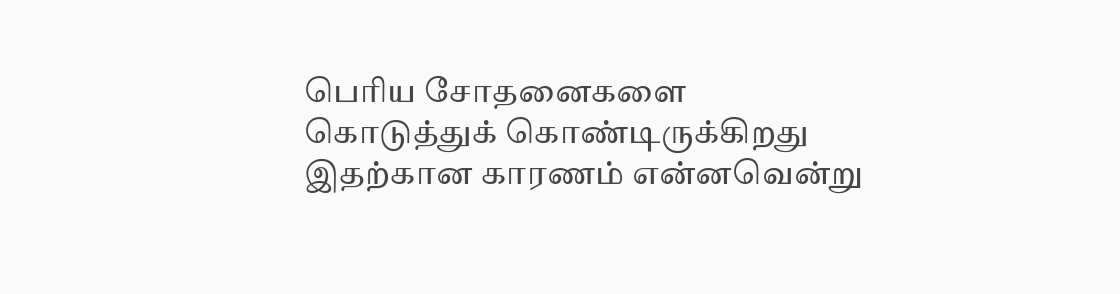பெரிய சோதனைகளை கொடுத்துக் கொண்டிருக்கிறது இதற்கான காரணம் என்னவென்று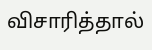விசாரித்தால்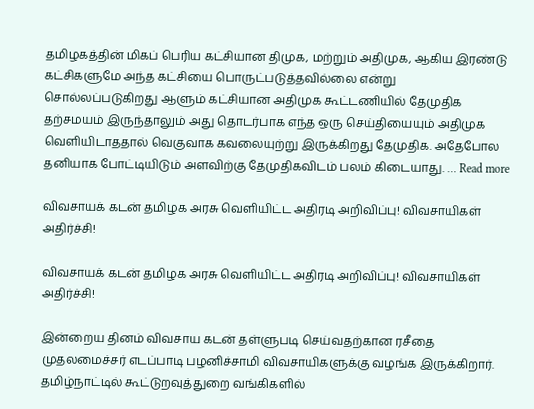தமிழகத்தின் மிகப் பெரிய கட்சியான திமுக, மற்றும் அதிமுக, ஆகிய இரண்டு கட்சிகளுமே அந்த கட்சியை பொருட்படுத்தவில்லை என்று சொல்லப்படுகிறது ஆளும் கட்சியான அதிமுக கூட்டணியில் தேமுதிக தற்சமயம் இருந்தாலும் அது தொடர்பாக எந்த ஒரு செய்தியையும் அதிமுக வெளியிடாததால் வெகுவாக கவலையுற்று இருக்கிறது தேமுதிக. அதேபோல தனியாக போட்டியிடும் அளவிற்கு தேமுதிகவிடம் பலம் கிடையாது. … Read more

விவசாயக் கடன் தமிழக அரசு வெளியிட்ட அதிரடி அறிவிப்பு! விவசாயிகள் அதிர்ச்சி!

விவசாயக் கடன் தமிழக அரசு வெளியிட்ட அதிரடி அறிவிப்பு! விவசாயிகள் அதிர்ச்சி!

இன்றைய தினம் விவசாய கடன் தள்ளுபடி செய்வதற்கான ரசீதை முதலமைச்சர் எடப்பாடி பழனிச்சாமி விவசாயிகளுக்கு வழங்க இருக்கிறார். தமிழ்நாட்டில் கூட்டுறவுத்துறை வங்கிகளில்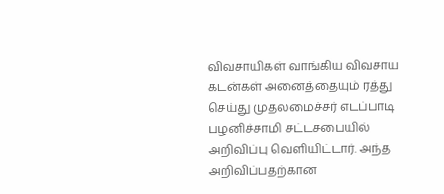விவசாயிகள் வாங்கிய விவசாய கடன்கள் அனைத்தையும் ரத்து செய்து முதலமைச்சர் எடப்பாடி பழனிச்சாமி சட்டசபையில் அறிவிப்பு வெளியிட்டார். அந்த அறிவிப்பதற்கான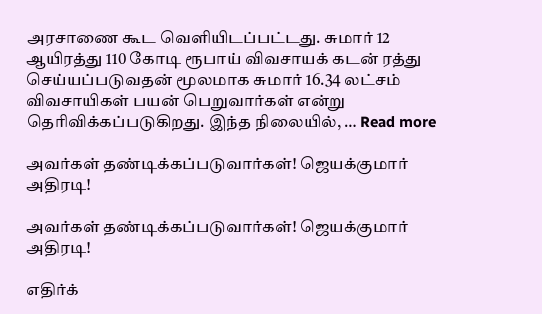அரசாணை கூட வெளியிடப்பட்டது. சுமார் 12 ஆயிரத்து 110 கோடி ரூபாய் விவசாயக் கடன் ரத்து செய்யப்படுவதன் மூலமாக சுமார் 16.34 லட்சம் விவசாயிகள் பயன் பெறுவார்கள் என்று தெரிவிக்கப்படுகிறது. இந்த நிலையில், … Read more

அவர்கள் தண்டிக்கப்படுவார்கள்! ஜெயக்குமார் அதிரடி!

அவர்கள் தண்டிக்கப்படுவார்கள்! ஜெயக்குமார் அதிரடி!

எதிர்க்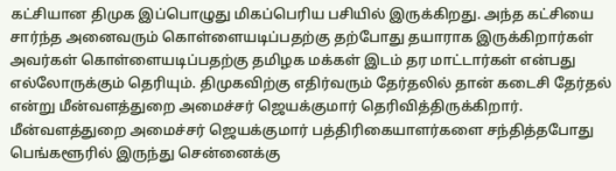கட்சியான திமுக இப்பொழுது மிகப்பெரிய பசியில் இருக்கிறது. அந்த கட்சியை சார்ந்த அனைவரும் கொள்ளையடிப்பதற்கு தற்போது தயாராக இருக்கிறார்கள் அவர்கள் கொள்ளையடிப்பதற்கு தமிழக மக்கள் இடம் தர மாட்டார்கள் என்பது எல்லோருக்கும் தெரியும். திமுகவிற்கு எதிர்வரும் தேர்தலில் தான் கடைசி தேர்தல் என்று மீன்வளத்துறை அமைச்சர் ஜெயக்குமார் தெரிவித்திருக்கிறார். மீன்வளத்துறை அமைச்சர் ஜெயக்குமார் பத்திரிகையாளர்களை சந்தித்தபோது பெங்களூரில் இருந்து சென்னைக்கு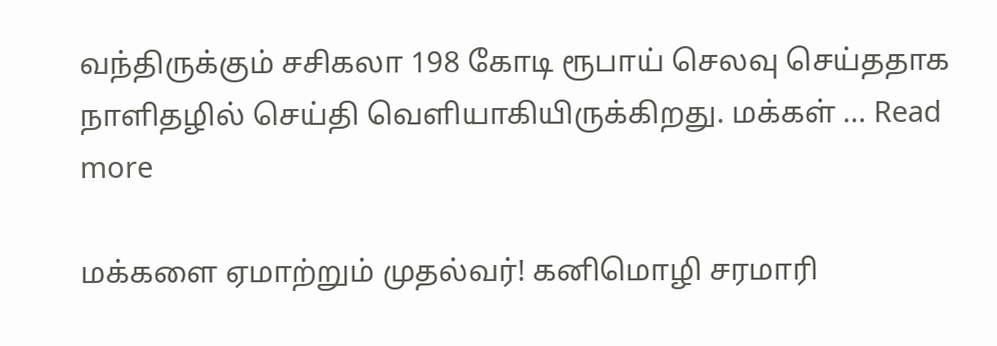வந்திருக்கும் சசிகலா 198 கோடி ரூபாய் செலவு செய்ததாக நாளிதழில் செய்தி வெளியாகியிருக்கிறது. மக்கள் … Read more

மக்களை ஏமாற்றும் முதல்வர்! கனிமொழி சரமாரி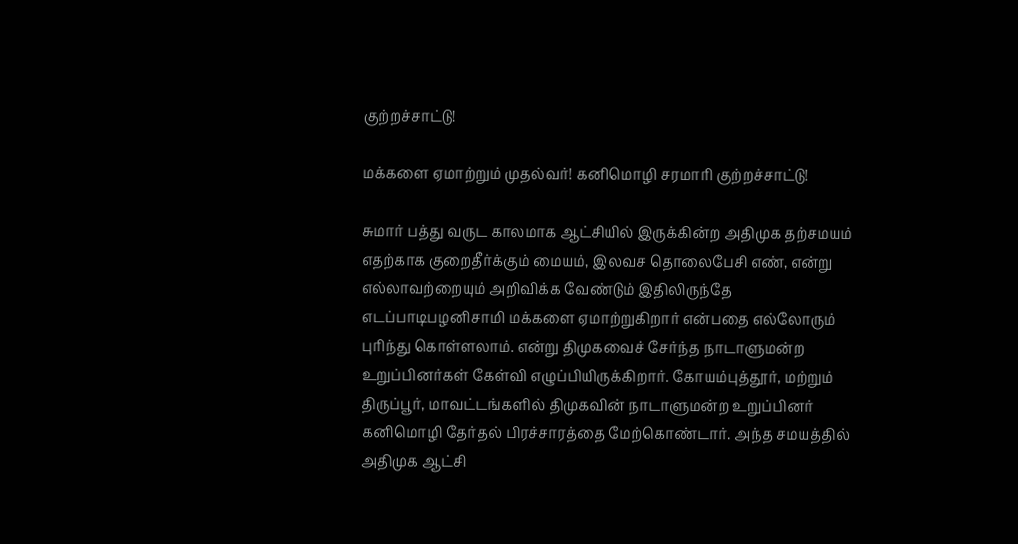குற்றச்சாட்டு!

மக்களை ஏமாற்றும் முதல்வர்! கனிமொழி சரமாரி குற்றச்சாட்டு!

சுமார் பத்து வருட காலமாக ஆட்சியில் இருக்கின்ற அதிமுக தற்சமயம் எதற்காக குறைதீர்க்கும் மையம், இலவச தொலைபேசி எண், என்று எல்லாவற்றையும் அறிவிக்க வேண்டும் இதிலிருந்தே எடப்பாடிபழனிசாமி மக்களை ஏமாற்றுகிறார் என்பதை எல்லோரும் புரிந்து கொள்ளலாம். என்று திமுகவைச் சேர்ந்த நாடாளுமன்ற உறுப்பினர்கள் கேள்வி எழுப்பியிருக்கிறார். கோயம்புத்தூர், மற்றும் திருப்பூர், மாவட்டங்களில் திமுகவின் நாடாளுமன்ற உறுப்பினர் கனிமொழி தேர்தல் பிரச்சாரத்தை மேற்கொண்டார். அந்த சமயத்தில் அதிமுக ஆட்சி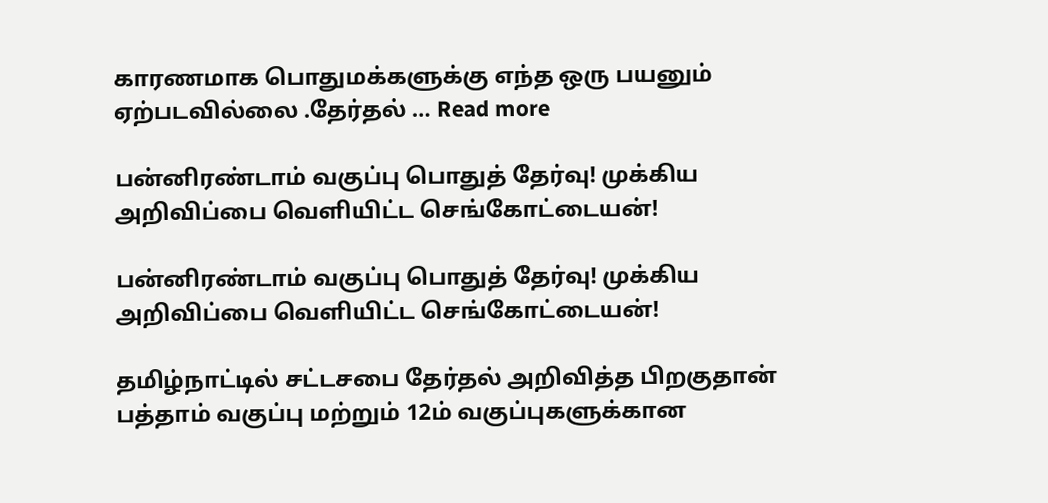காரணமாக பொதுமக்களுக்கு எந்த ஒரு பயனும் ஏற்படவில்லை .தேர்தல் … Read more

பன்னிரண்டாம் வகுப்பு பொதுத் தேர்வு! முக்கிய அறிவிப்பை வெளியிட்ட செங்கோட்டையன்!

பன்னிரண்டாம் வகுப்பு பொதுத் தேர்வு! முக்கிய அறிவிப்பை வெளியிட்ட செங்கோட்டையன்!

தமிழ்நாட்டில் சட்டசபை தேர்தல் அறிவித்த பிறகுதான் பத்தாம் வகுப்பு மற்றும் 12ம் வகுப்புகளுக்கான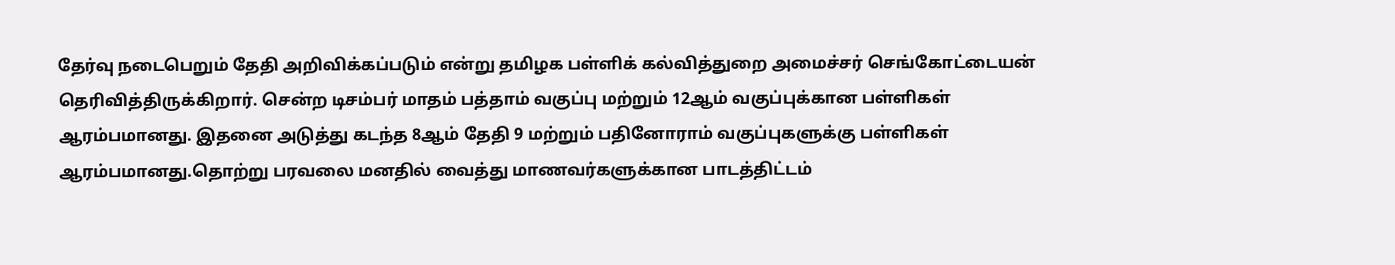தேர்வு நடைபெறும் தேதி அறிவிக்கப்படும் என்று தமிழக பள்ளிக் கல்வித்துறை அமைச்சர் செங்கோட்டையன் தெரிவித்திருக்கிறார். சென்ற டிசம்பர் மாதம் பத்தாம் வகுப்பு மற்றும் 12ஆம் வகுப்புக்கான பள்ளிகள் ஆரம்பமானது. இதனை அடுத்து கடந்த 8ஆம் தேதி 9 மற்றும் பதினோராம் வகுப்புகளுக்கு பள்ளிகள் ஆரம்பமானது.தொற்று பரவலை மனதில் வைத்து மாணவர்களுக்கான பாடத்திட்டம்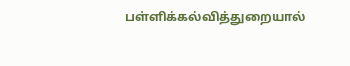பள்ளிக்கல்வித்துறையால்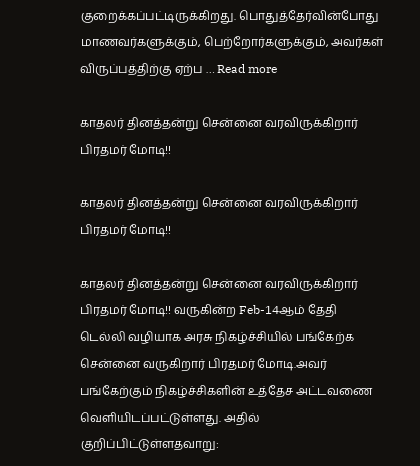குறைக்கப்பட்டிருக்கிறது. பொதுத்தேர்வின்போது மாணவர்களுக்கும், பெற்றோர்களுக்கும், அவர்கள் விருப்பத்திற்கு ஏற்ப … Read more

காதலர் தினத்தன்று சென்னை வரவிருக்கிறார் பிரதமர் மோடி!!

காதலர் தினத்தன்று சென்னை வரவிருக்கிறார் பிரதமர் மோடி!!

காதலர் தினத்தன்று சென்னை வரவிருக்கிறார் பிரதமர் மோடி!! வருகின்ற Feb-14ஆம் தேதி டெல்லி வழியாக அரசு நிகழ்ச்சியில் பங்கேற்க சென்னை வருகிறார் பிரதமர் மோடி.அவர் பங்கேற்கும் நிகழ்ச்சிகளின் உத்தேச அட்டவணை வெளியிடப்பட்டுள்ளது. அதில் குறிப்பிட்டுள்ளதவாறு: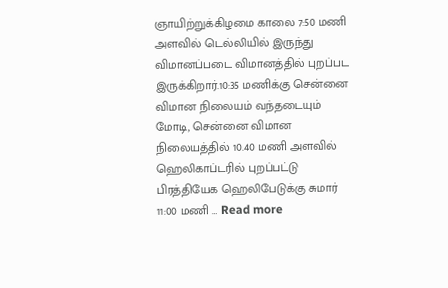ஞாயிற்றுக்கிழமை காலை 7:50 மணி அளவில் டெல்லியில் இருந்து விமானப்படை விமானத்தில் புறப்பட இருக்கிறார்.10:35 மணிக்கு சென்னை விமான நிலையம் வந்தடையும் மோடி, சென்னை விமான நிலையத்தில் 10.40 மணி அளவில் ஹெலிகாப்டரில் புறப்பட்டு பிரத்தியேக ஹெலிபேடுக்கு சுமார் 11:00 மணி … Read more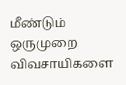மீண்டும் ஒருமுறை விவசாயிகளை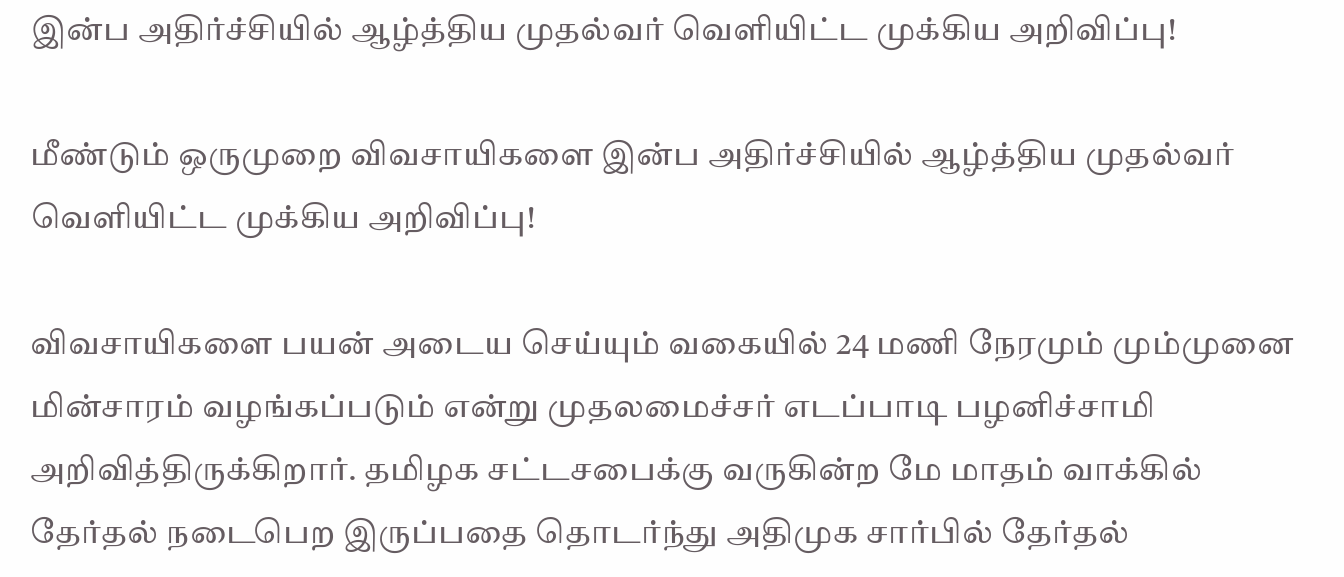இன்ப அதிர்ச்சியில் ஆழ்த்திய முதல்வர் வெளியிட்ட முக்கிய அறிவிப்பு!

மீண்டும் ஒருமுறை விவசாயிகளை இன்ப அதிர்ச்சியில் ஆழ்த்திய முதல்வர் வெளியிட்ட முக்கிய அறிவிப்பு!

விவசாயிகளை பயன் அடைய செய்யும் வகையில் 24 மணி நேரமும் மும்முனை மின்சாரம் வழங்கப்படும் என்று முதலமைச்சர் எடப்பாடி பழனிச்சாமி அறிவித்திருக்கிறார். தமிழக சட்டசபைக்கு வருகின்ற மே மாதம் வாக்கில் தேர்தல் நடைபெற இருப்பதை தொடர்ந்து அதிமுக சார்பில் தேர்தல்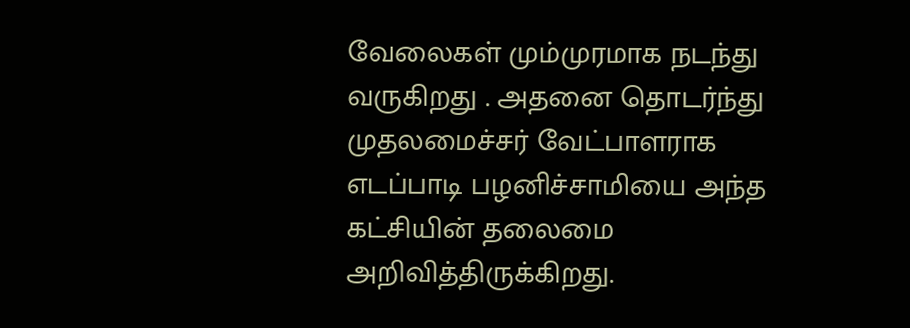வேலைகள் மும்முரமாக நடந்து வருகிறது . அதனை தொடர்ந்து முதலமைச்சர் வேட்பாளராக எடப்பாடி பழனிச்சாமியை அந்த கட்சியின் தலைமை அறிவித்திருக்கிறது.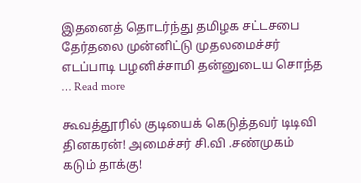இதனைத் தொடர்ந்து தமிழக சட்டசபை தேர்தலை முன்னிட்டு முதலமைச்சர் எடப்பாடி பழனிச்சாமி தன்னுடைய சொந்த … Read more

கூவத்தூரில் குடியைக் கெடுத்தவர் டிடிவி தினகரன்! அமைச்சர் சி.வி .சண்முகம் கடும் தாக்கு!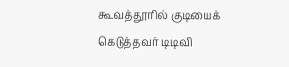கூவத்தூரில் குடியைக் கெடுத்தவர் டிடிவி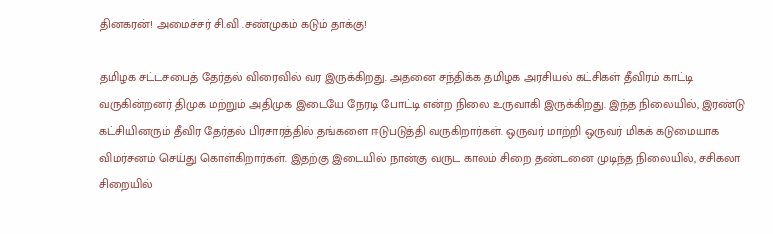தினகரன்! அமைச்சர் சி.வி .சண்முகம் கடும் தாக்கு!

தமிழக சட்டசபைத் தேர்தல் விரைவில் வர இருக்கிறது. அதனை சந்திக்க தமிழக அரசியல் கட்சிகள் தீவிரம் காட்டி வருகின்றனர் திமுக மற்றும் அதிமுக இடையே நேரடி போட்டி என்ற நிலை உருவாகி இருக்கிறது. இந்த நிலையில், இரண்டு கட்சியினரும் தீவிர தேர்தல் பிரசாரத்தில் தங்களை ஈடுபடுத்தி வருகிறார்கள். ஒருவர் மாற்றி ஒருவர் மிகக் கடுமையாக விமர்சனம் செய்து கொள்கிறார்கள். இதற்கு இடையில் நான்கு வருட காலம் சிறை தண்டனை முடிந்த நிலையில், சசிகலா சிறையில்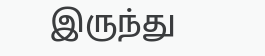இருந்து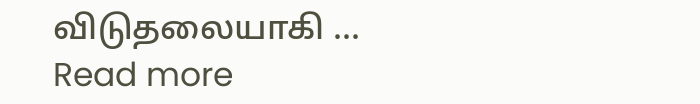விடுதலையாகி … Read more